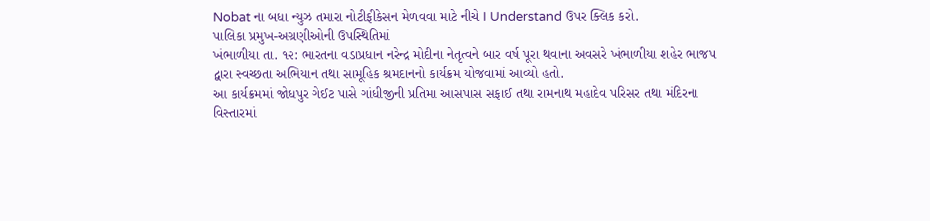Nobat ના બધા ન્યુઝ તમારા નોટીફીકેસન મેળવવા માટે નીચે I Understand ઉપર ક્લિક કરો.
પાલિકા પ્રમુખ-અગ્રણીઓની ઉપસ્થિતિમાં
ખંભાળીયા તા. ૧૨: ભારતના વડાપ્રધાન નરેન્દ્ર મોદીના નેતૃત્વને બાર વર્ષ પૂરા થવાના અવસરે ખંભાળીયા શહેર ભાજપ દ્વારા સ્વચ્છતા અભિયાન તથા સામૂહિક શ્રમદાનનો કાર્યક્રમ યોજવામાં આવ્યો હતો.
આ કાર્યક્રમમાં જોધપુર ગેઈટ પાસે ગાંધીજીની પ્રતિમા આસપાસ સફાઈ તથા રામનાથ મહાદેવ પરિસર તથા મંદિરના વિસ્તારમાં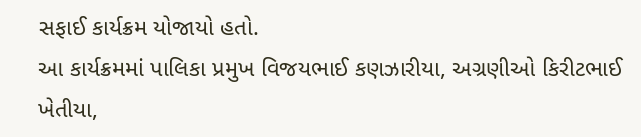સફાઈ કાર્યક્રમ યોજાયો હતો.
આ કાર્યક્રમમાં પાલિકા પ્રમુખ વિજયભાઈ કણઝારીયા, અગ્રણીઓ કિરીટભાઈ ખેતીયા,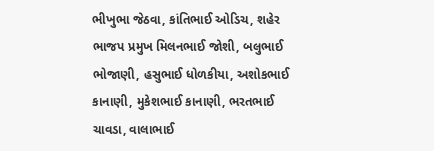ભીખુભા જેઠવા, કાંતિભાઈ ઓડિચ, શહેર ભાજપ પ્રમુખ મિલનભાઈ જોશી, બલુભાઈ ભોજાણી, હસુભાઈ ધોળકીયા, અશોકભાઈ કાનાણી, મુકેશભાઈ કાનાણી, ભરતભાઈ ચાવડા, વાલાભાઈ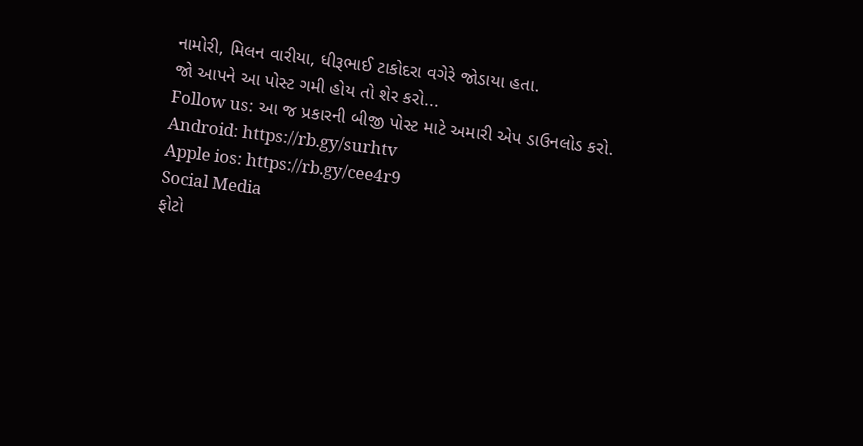નામોરી, મિલન વારીયા, ધીરૂભાઈ ટાકોદરા વગેરે જોડાયા હતા.
જો આપને આ પોસ્ટ ગમી હોય તો શેર કરો...
Follow us: આ જ પ્રકારની બીજી પોસ્ટ માટે અમારી એપ ડાઉનલોડ કરો.
Android: https://rb.gy/surhtv
Apple ios: https://rb.gy/cee4r9
Social Media
ફોટો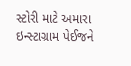સ્ટોરી માટે અમારા ઇન્સ્ટાગ્રામ પેઈજને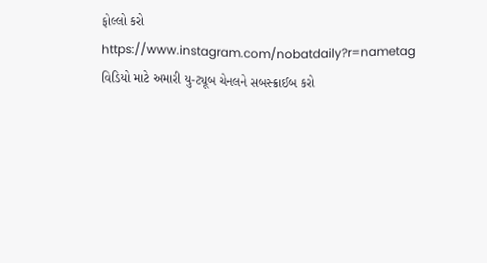ફોલ્લો કરો
https://www.instagram.com/nobatdaily?r=nametag
વિડિયો માટે અમારી યુ-ટ્યૂબ ચેનલને સબસ્ક્રાઈબ કરો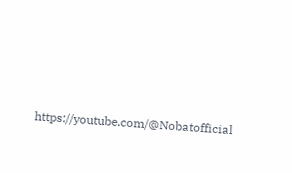https://youtube.com/@Nobatofficial